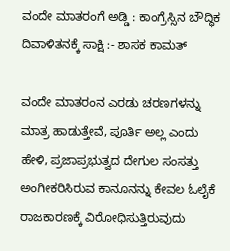ವಂದೇ ಮಾತರಂಗೆ ಅಡ್ಡಿ : ಕಾಂಗ್ರೆಸ್ಸಿನ ಬೌದ್ಧಿಕ ದಿವಾಳಿತನಕ್ಕೆ ಸಾಕ್ಷಿ :- ಶಾಸಕ ಕಾಮತ್

ವಂದೇ ಮಾತರಂನ ಎರಡು ಚರಣಗಳನ್ನು ಮಾತ್ರ ಹಾಡುತ್ತೇವೆ, ಪೂರ್ತಿ ಅಲ್ಲ ಎಂದು ಹೇಳಿ, ಪ್ರಜಾಪ್ರಭುತ್ವದ ದೇಗುಲ ಸಂಸತ್ತು ಅಂಗೀಕರಿಸಿರುವ ಕಾನೂನನ್ನು ಕೇವಲ ಓಲೈಕೆ ರಾಜಕಾರಣಕ್ಕೆ ವಿರೋಧಿಸುತ್ತಿರುವುದು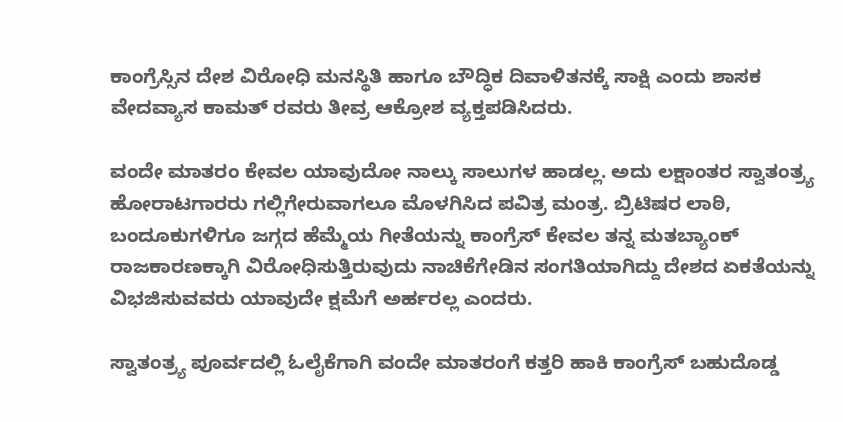ಕಾಂಗ್ರೆಸ್ಸಿನ ದೇಶ ವಿರೋಧಿ ಮನಸ್ಥಿತಿ ಹಾಗೂ ಬೌದ್ಧಿಕ ದಿವಾಳಿತನಕ್ಕೆ ಸಾಕ್ಷಿ ಎಂದು ಶಾಸಕ ವೇದವ್ಯಾಸ ಕಾಮತ್ ರವರು ತೀವ್ರ ಆಕ್ರೋಶ ವ್ಯಕ್ತಪಡಿಸಿದರು.

ವಂದೇ ಮಾತರಂ ಕೇವಲ ಯಾವುದೋ ನಾಲ್ಕು ಸಾಲುಗಳ ಹಾಡಲ್ಲ. ಅದು ಲಕ್ಷಾಂತರ ಸ್ವಾತಂತ್ರ್ಯ ಹೋರಾಟಗಾರರು ಗಲ್ಲಿಗೇರುವಾಗಲೂ ಮೊಳಗಿಸಿದ ಪವಿತ್ರ ಮಂತ್ರ. ಬ್ರಿಟಿಷರ ಲಾಠಿ, ಬಂದೂಕುಗಳಿಗೂ ಜಗ್ಗದ ಹೆಮ್ಮೆಯ ಗೀತೆಯನ್ನು ಕಾಂಗ್ರೆಸ್ ಕೇವಲ ತನ್ನ ಮತಬ್ಯಾಂಕ್ ರಾಜಕಾರಣಕ್ಕಾಗಿ ವಿರೋಧಿಸುತ್ತಿರುವುದು ನಾಚಿಕೆಗೇಡಿನ ಸಂಗತಿಯಾಗಿದ್ದು ದೇಶದ ಏಕತೆಯನ್ನು ವಿಭಜಿಸುವವರು ಯಾವುದೇ ಕ್ಷಮೆಗೆ ಅರ್ಹರಲ್ಲ ಎಂದರು.

ಸ್ವಾತಂತ್ರ್ಯ ಪೂರ್ವದಲ್ಲಿ ಓಲೈಕೆಗಾಗಿ ವಂದೇ ಮಾತರಂಗೆ ಕತ್ತರಿ ಹಾಕಿ ಕಾಂಗ್ರೆಸ್ ಬಹುದೊಡ್ಡ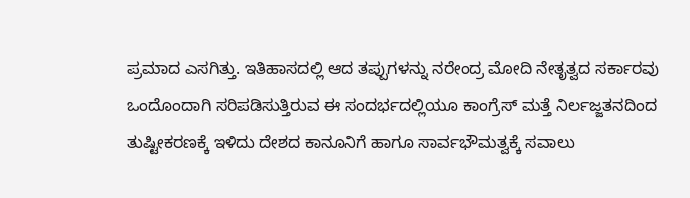ಪ್ರಮಾದ ಎಸಗಿತ್ತು. ಇತಿಹಾಸದಲ್ಲಿ ಆದ ತಪ್ಪುಗಳನ್ನು ನರೇಂದ್ರ ಮೋದಿ ನೇತೃತ್ವದ ಸರ್ಕಾರವು ಒಂದೊಂದಾಗಿ ಸರಿಪಡಿಸುತ್ತಿರುವ ಈ ಸಂದರ್ಭದಲ್ಲಿಯೂ ಕಾಂಗ್ರೆಸ್ ಮತ್ತೆ ನಿರ್ಲಜ್ಜತನದಿಂದ ತುಷ್ಟೀಕರಣಕ್ಕೆ ಇಳಿದು ದೇಶದ ಕಾನೂನಿಗೆ ಹಾಗೂ ಸಾರ್ವಭೌಮತ್ವಕ್ಕೆ ಸವಾಲು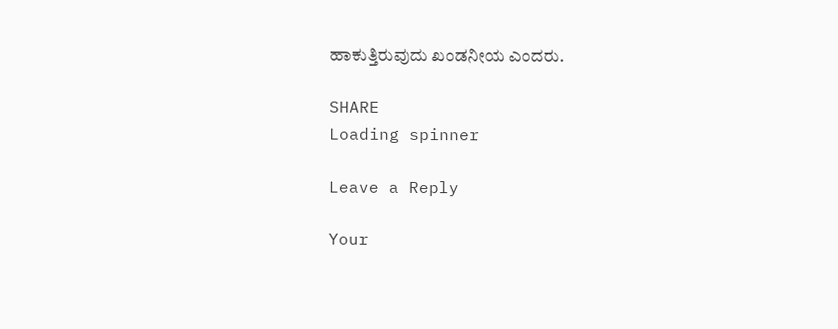ಹಾಕುತ್ತಿರುವುದು ಖಂಡನೀಯ ಎಂದರು.

SHARE
Loading spinner

Leave a Reply

Your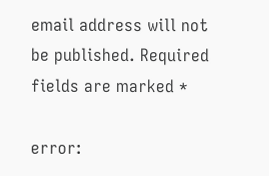email address will not be published. Required fields are marked *

error: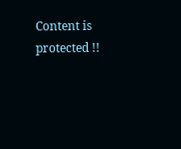Content is protected !!